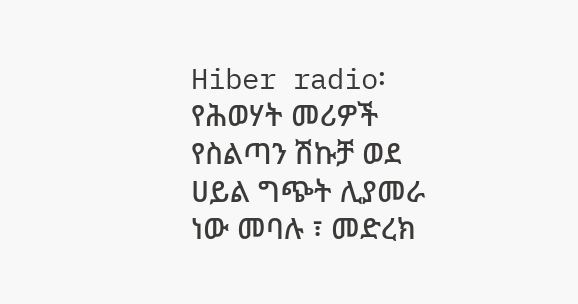Hiber radio፡ የሕወሃት መሪዎች የስልጣን ሽኩቻ ወደ ሀይል ግጭት ሊያመራ ነው መባሉ ፣ መድረክ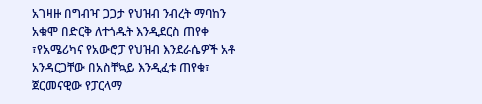አገዛዙ በግብዣ ጋጋታ የህዝብ ንብረት ማባከን አቁሞ በድርቅ ለተጎዱት እንዲደርስ ጠየቀ ፣የአሜሪካና የአውሮፓ የህዝብ እንደራሴዎች አቶ አንዳርጋቸው በአስቸኳይ እንዲፈቱ ጠየቁ፣ ጀርመናዊው የፓርላማ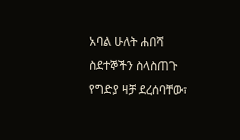አባል ሁለት ሐበሻ ስደተኞችን ስላስጠጉ የግድያ ዛቻ ደረሰባቸው፣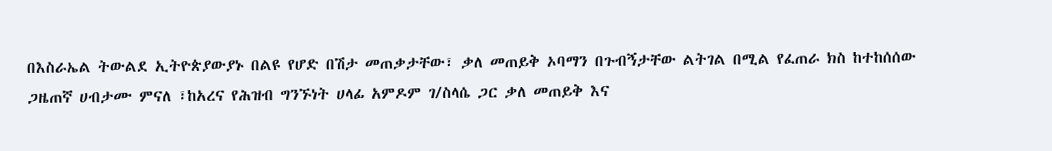በእስራኤል ትውልደ ኢትዮጵያውያኑ በልዩ የሆድ በሽታ መጠቃታቸው፣ ቃለ መጠይቅ ኦባማን በጉብኝታቸው ልትገል በሚል የፈጠራ ክስ ከተከሰሰው ጋዜጠኛ ሀብታሙ ምናለ ፣ከአረና የሕዝብ ግንኙነት ሀላፊ አምዶም ገ/ስላሴ ጋር ቃለ መጠይቅ እና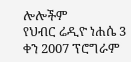ሎሎችም
የህብር ሬዲዮ ነሐሴ 3 ቀን 2007 ፕሮግራም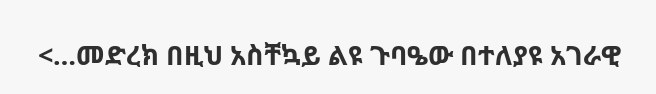<…መድረክ በዚህ አስቸኳይ ልዩ ጉባዔው በተለያዩ አገራዊ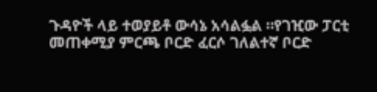ጉዳዮች ላይ ተወያይቶ ውሳኔ አሳልፏል ።የገዢው ፓርቲ መጠቀሚያ ምርጫ ቦርድ ፈርሶ ገለልተኛ ቦርድ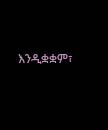እንዲቋቋም፣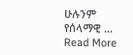ሁሉንም የሰላማዊ …
Read More